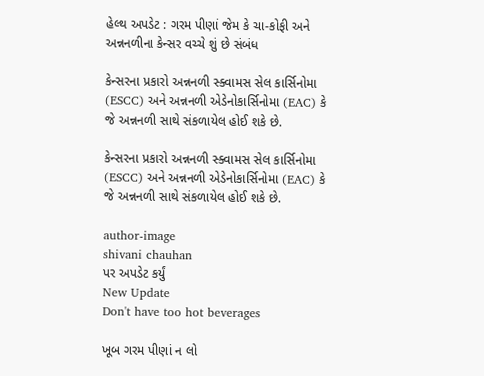હેલ્થ અપડેટ : ગરમ પીણાં જેમ કે ચા-કોફી અને અન્નનળીના કેન્સર વચ્ચે શું છે સંબંધ

કેન્સરના પ્રકારો અન્નનળી સ્ક્વામસ સેલ કાર્સિનોમા (ESCC) અને અન્નનળી એડેનોકાર્સિનોમા (EAC) કે જે અન્નનળી સાથે સંકળાયેલ હોઈ શકે છે.

કેન્સરના પ્રકારો અન્નનળી સ્ક્વામસ સેલ કાર્સિનોમા (ESCC) અને અન્નનળી એડેનોકાર્સિનોમા (EAC) કે જે અન્નનળી સાથે સંકળાયેલ હોઈ શકે છે.

author-image
shivani chauhan
પર અપડેટ કર્યું
New Update
Don't have too hot beverages

ખૂબ ગરમ પીણાં ન લો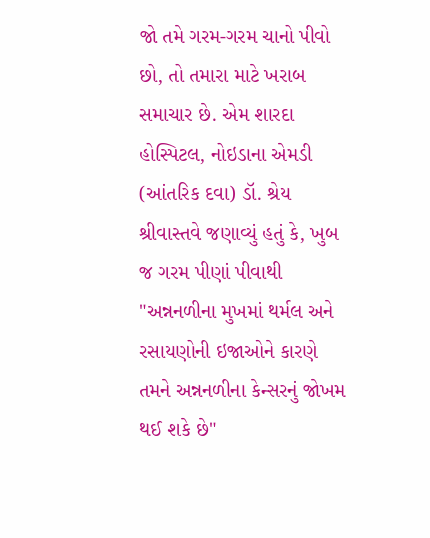જો તમે ગરમ-ગરમ ચાનો પીવો છો, તો તમારા માટે ખરાબ સમાચાર છે. એમ શારદા હોસ્પિટલ, નોઇડાના એમડી (આંતરિક દવા) ડૉ. શ્રેય શ્રીવાસ્તવે જણાવ્યું હતું કે, ખુબ જ ગરમ પીણાં પીવાથી "અન્નનળીના મુખમાં થર્મલ અને રસાયણોની ઇજાઓને કારણે તમને અન્નનળીના કેન્સરનું જોખમ થઈ શકે છે"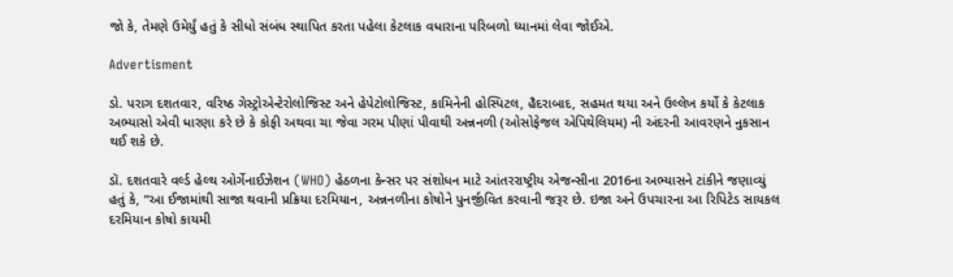જો કે, તેમણે ઉમેર્યું હતું કે સીધો સંબંધ સ્થાપિત કરતા પહેલા કેટલાક વધારાના પરિબળો ધ્યાનમાં લેવા જોઈએ.

Advertisment

ડો. પરાગ દશતવાર, વરિષ્ઠ ગેસ્ટ્રોએન્ટેરોલોજિસ્ટ અને હેપેટોલોજિસ્ટ, કામિનેની હોસ્પિટલ, હૈદરાબાદ, સહમત થયા અને ઉલ્લેખ કર્યો કે કેટલાક અભ્યાસો એવી ધારણા કરે છે કે કોફી અથવા ચા જેવા ગરમ પીણાં પીવાથી અન્નનળી (ઓસોફેજલ એપિથેલિયમ) ની અંદરની આવરણને નુકસાન થઈ શકે છે.

ડૉ. દશતવારે વર્લ્ડ હેલ્થ ઓર્ગેનાઈઝેશન (WHO) હેઠળના કેન્સર પર સંશોધન માટે આંતરરાષ્ટ્રીય એજન્સીના 2016ના અભ્યાસને ટાંકીને જણાવ્યું હતું કે, “આ ઈજામાંથી સાજા થવાની પ્રક્રિયા દરમિયાન, અન્નનળીના કોષોને પુનર્જીવિત કરવાની જરૂર છે. ઇજા અને ઉપચારના આ રિપિટેડ સાયકલ દરમિયાન કોષો કાયમી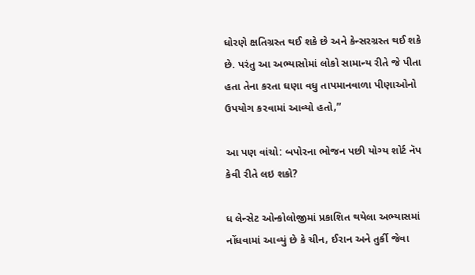ધોરણે ક્ષતિગ્રસ્ત થઈ શકે છે અને કેન્સરગ્રસ્ત થઈ શકે છે. પરંતુ આ અભ્યાસોમાં લોકો સામાન્ય રીતે જે પીતા હતા તેના કરતા ઘણા વધુ તાપમાનવાળા પીણાઓનો ઉપયોગ કરવામાં આવ્યો હતો,”

આ પણ વાંચો: બપોરના ભોજન પછી યોગ્ય શોર્ટ નૅપ કેવી રીતે લઇ શકો?

ધ લેન્સેટ ઓન્કોલોજીમાં પ્રકાશિત થયેલા અભ્યાસમાં નોંધવામાં આવ્યું છે કે ચીન, ઈરાન અને તુર્કી જેવા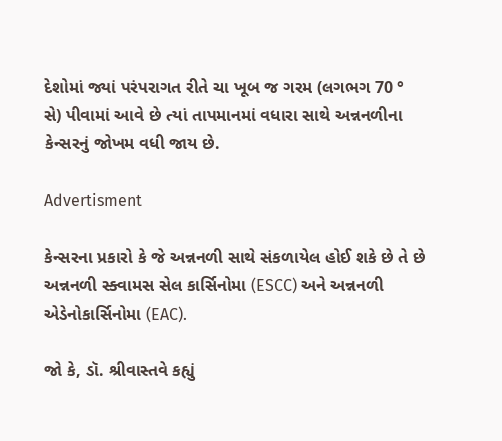દેશોમાં જ્યાં પરંપરાગત રીતે ચા ખૂબ જ ગરમ (લગભગ 70 ° સે) પીવામાં આવે છે ત્યાં તાપમાનમાં વધારા સાથે અન્નનળીના કેન્સરનું જોખમ વધી જાય છે.

Advertisment

કેન્સરના પ્રકારો કે જે અન્નનળી સાથે સંકળાયેલ હોઈ શકે છે તે છે અન્નનળી સ્ક્વામસ સેલ કાર્સિનોમા (ESCC) અને અન્નનળી એડેનોકાર્સિનોમા (EAC).

જો કે, ડૉ. શ્રીવાસ્તવે કહ્યું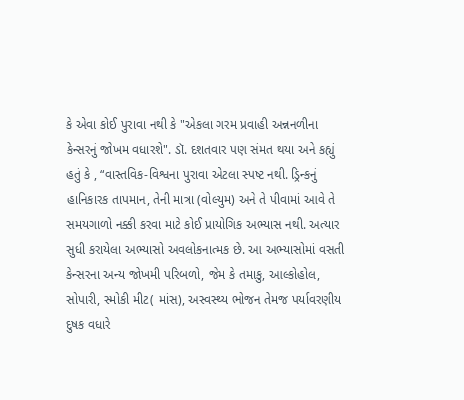કે એવા કોઈ પુરાવા નથી કે "એકલા ગરમ પ્રવાહી અન્નનળીના કેન્સરનું જોખમ વધારશે". ડૉ. દશતવાર પણ સંમત થયા અને કહ્યું હતું કે , “વાસ્તવિક-વિશ્વના પુરાવા એટલા સ્પષ્ટ નથી. ડ્રિન્કનું હાનિકારક તાપમાન, તેની માત્રા (વોલ્યુમ) અને તે પીવામાં આવે તે સમયગાળો નક્કી કરવા માટે કોઈ પ્રાયોગિક અભ્યાસ નથી. અત્યાર સુધી કરાયેલા અભ્યાસો અવલોકનાત્મક છે. આ અભ્યાસોમાં વસતી કેન્સરના અન્ય જોખમી પરિબળો, જેમ કે તમાકુ, આલ્કોહોલ, સોપારી, સ્મોકી મીટ( માંસ), અસ્વસ્થ્ય ભોજન તેમજ પર્યાવરણીય દુષક વધારે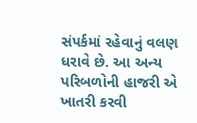સંપર્કમાં રહેવાનું વલણ ધરાવે છે. આ અન્ય પરિબળોની હાજરી એ ખાતરી કરવી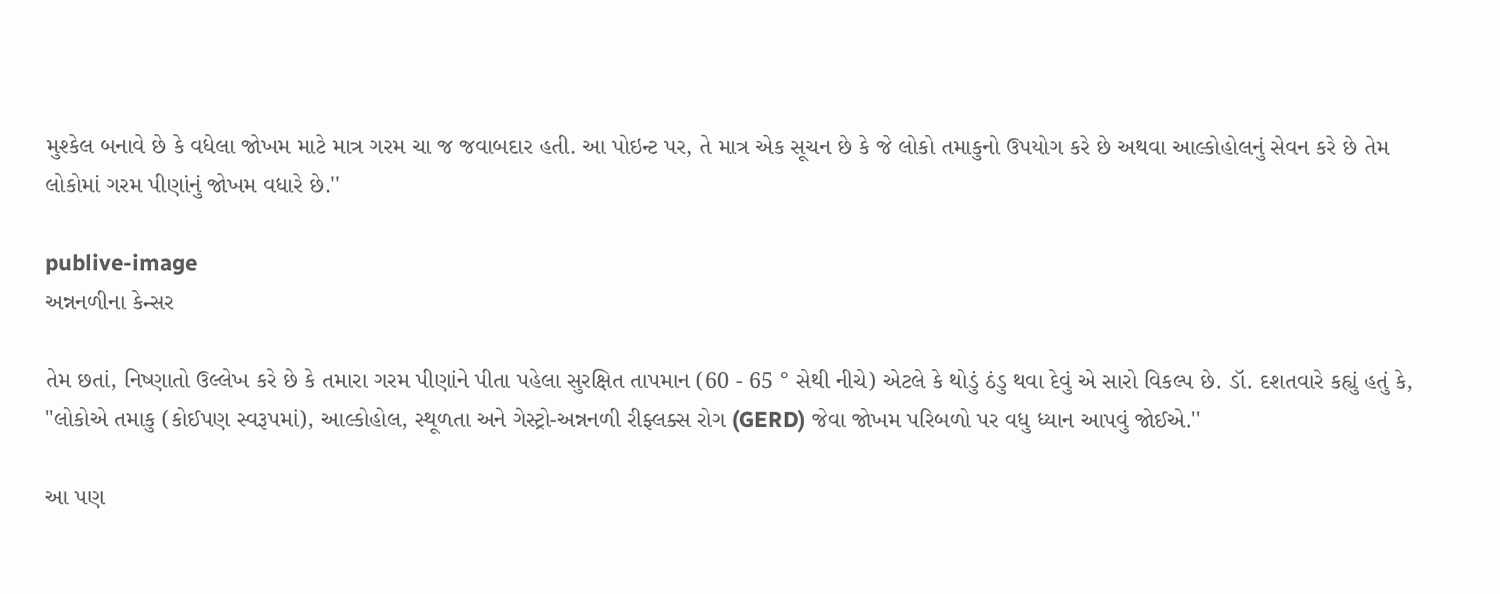મુશ્કેલ બનાવે છે કે વધેલા જોખમ માટે માત્ર ગરમ ચા જ જવાબદાર હતી. આ પોઇન્ટ પર, તે માત્ર એક સૂચન છે કે જે લોકો તમાકુનો ઉપયોગ કરે છે અથવા આલ્કોહોલનું સેવન કરે છે તેમ લોકોમાં ગરમ પીણાંનું જોખમ વધારે છે.''

publive-image
અન્નનળીના કેન્સર

તેમ છતાં, નિષ્ણાતો ઉલ્લેખ કરે છે કે તમારા ગરમ પીણાંને પીતા પહેલા સુરક્ષિત તાપમાન (60 - 65 ° સેથી નીચે) એટલે કે થોડું ઠંડુ થવા દેવું એ સારો વિકલ્પ છે. ડૉ. દશતવારે કહ્યું હતું કે, "લોકોએ તમાકુ (કોઈપણ સ્વરૂપમાં), આલ્કોહોલ, સ્થૂળતા અને ગેસ્ટ્રો-અન્નનળી રીફ્લક્સ રોગ (GERD) જેવા જોખમ પરિબળો પર વધુ ધ્યાન આપવું જોઈએ.''

આ પણ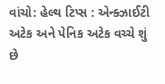વાંચો: હેલ્થ ટિપ્સ : એન્ક્ઝાઈટી અટેક અને પેનિક અટેક વચ્ચે શું છે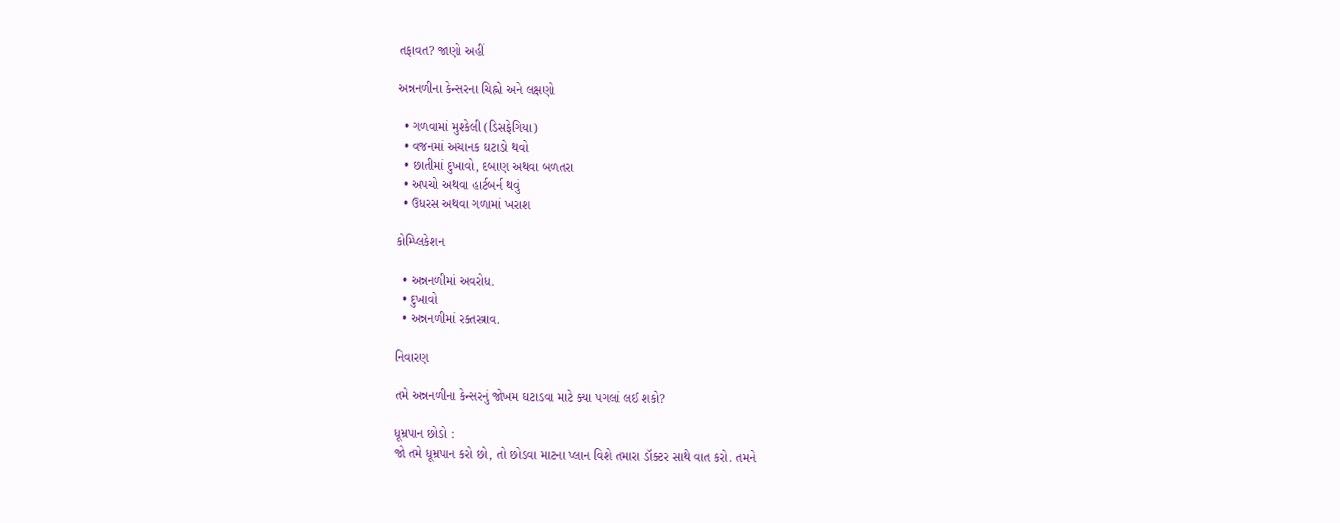તફાવત? જાણો અહીં

અન્નનળીના કેન્સરના ચિહ્નો અને લક્ષણો

  • ગળવામાં મુશ્કેલી (ડિસફેગિયા)
  • વજનમાં અચાનક ઘટાડો થવો
  • છાતીમાં દુખાવો, દબાણ અથવા બળતરા
  • અપચો અથવા હાર્ટબર્ન થવું
  • ઉધરસ અથવા ગળામાં ખરાશ

કોમ્પ્લિકેશન

  • અન્નનળીમાં અવરોધ.
  • દુખાવો
  • અન્નનળીમાં રક્તસ્ત્રાવ.

નિવારણ

તમે અન્નનળીના કેન્સરનું જોખમ ઘટાડવા માટે ક્યા પગલાં લઈ શકો?

ધૂમ્રપાન છોડો :
જો તમે ધૂમ્રપાન કરો છો, તો છોડવા માટના પ્લાન વિશે તમારા ડૉક્ટર સાથે વાત કરો. તમને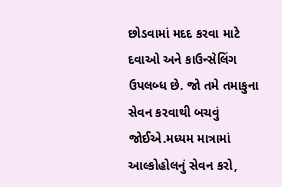છોડવામાં મદદ કરવા માટે દવાઓ અને કાઉન્સેલિંગ ઉપલબ્ધ છે. જો તમે તમાકુના સેવન કરવાથી બચવું જોઈએ.મધ્યમ માત્રામાં આલ્કોહોલનું સેવન કરો,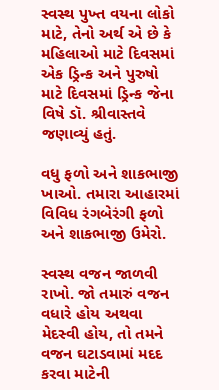સ્વસ્થ પુખ્ત વયના લોકો માટે, તેનો અર્થ એ છે કે મહિલાઓ માટે દિવસમાં એક ડ્રિન્ક અને પુરુષો માટે દિવસમાં ડ્રિન્ક જેના વિષે ડૉ. શ્રીવાસ્તવે જણાવ્યું હતું.

વધુ ફળો અને શાકભાજી ખાઓ. તમારા આહારમાં વિવિધ રંગબેરંગી ફળો અને શાકભાજી ઉમેરો.

સ્વસ્થ વજન જાળવી રાખો. જો તમારું વજન વધારે હોય અથવા મેદસ્વી હોય, તો તમને વજન ઘટાડવામાં મદદ કરવા માટેની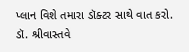પ્લાન વિશે તમારા ડૉક્ટર સાથે વાત કરો. ડૉ. શ્રીવાસ્તવે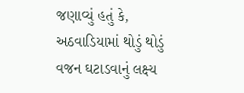જણાવ્યું હતું કે, અઠવાડિયામાં થોડું થોડું વજન ઘટાડવાનું લક્ષ્ય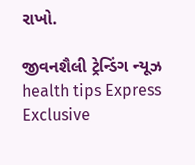રાખો.

જીવનશૈલી ટ્રેન્ડિંગ ન્યૂઝ health tips Express Exclusive